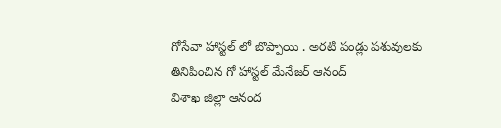గోసేవా హాస్టల్ లో బొప్పాయి . అరటి పండ్లు పశువులకు తినిపించిన గో హాస్టల్ మేనేజర్ ఆనంద్
విశాఖ జిల్లా ఆనంద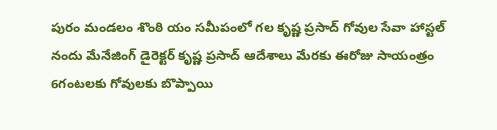పురం మండలం శొంఠి యం సమీపంలో గల కృష్ణ ప్రసాద్ గోవుల సేవా హాస్టల్ నందు మేనేజింగ్ డైరెక్టర్ కృష్ణ ప్రసాద్ ఆదేశాలు మేరకు ఈరోజు సాయంత్రం 6గంటలకు గోవులకు బొప్పాయి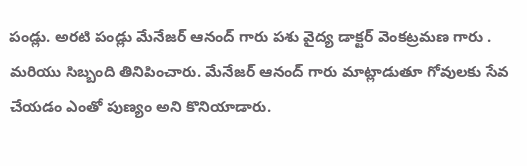పండ్లు. అరటి పండ్లు మేనేజర్ ఆనంద్ గారు పశు వైద్య డాక్టర్ వెంకట్రమణ గారు . మరియు సిబ్బంది తినిపించారు. మేనేజర్ ఆనంద్ గారు మాట్లాడుతూ గోవులకు సేవ చేయడం ఎంతో పుణ్యం అని కొనియాడారు.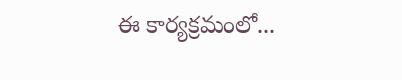ఈ కార్యక్రమంలో...